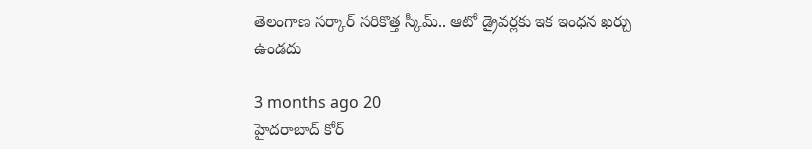తెలంగాణ సర్కార్ సరికొత్త స్కీమ్.. ఆటో డ్రైవర్లకు ఇక ఇంధన ఖర్చు ఉండదు

3 months ago 20
హైదరాబాద్ కోర్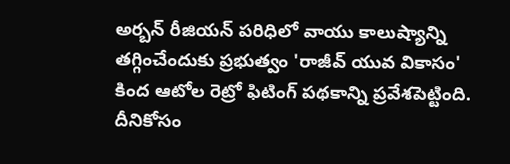అర్బన్ రీజియన్ పరిధిలో వాయు కాలుష్యాన్ని తగ్గించేందుకు ప్రభుత్వం 'రాజీవ్ యువ వికాసం' కింద ఆటోల రెట్రో ఫిటింగ్ పథకాన్ని ప్రవేశపెట్టింది. దీనికోసం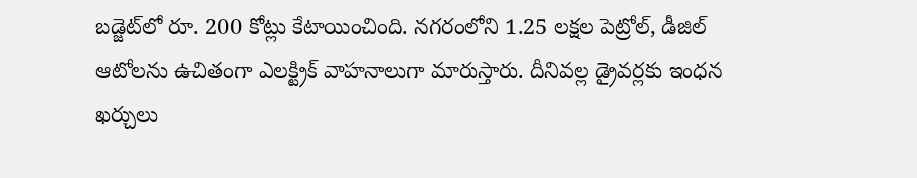బడ్జెట్‌లో రూ. 200 కోట్లు కేటాయించింది. నగరంలోని 1.25 లక్షల పెట్రోల్, డీజిల్ ఆటోలను ఉచితంగా ఎలక్ట్రిక్ వాహనాలుగా మారుస్తారు. దీనివల్ల డ్రైవర్లకు ఇంధన ఖర్చులు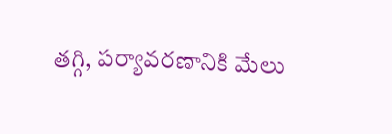తగ్గి, పర్యావరణానికి మేలు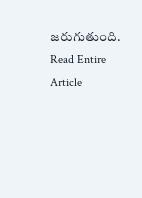జరుగుతుంది.
Read Entire Article